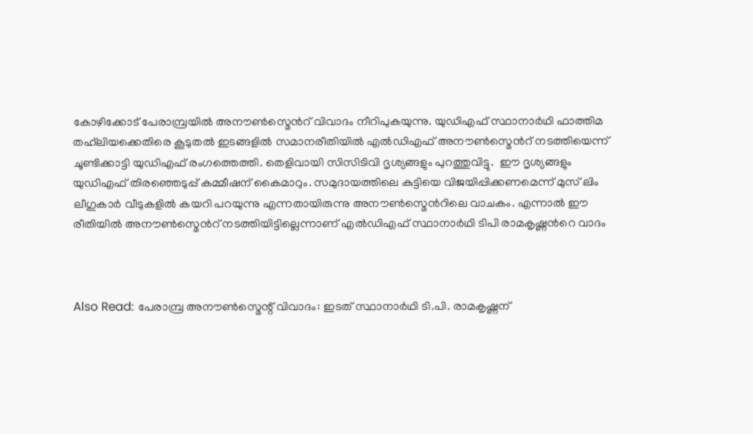കോഴിക്കോട് പേരാമ്പ്രയില്‍ അനൗണ്‍സ്മെന്‍റ് വിവാദം നീറിപുകയുന്നു. യുഡിഎഫ് സ്ഥാനാര്‍ഥി ഫാത്തിമ തഹ്‌ലിയക്കെതിരെ കൂടുതല്‍ ഇടങ്ങളില്‍ സമാനരീതിയില്‍ എല്‍ഡിഎഫ് അനൗണ്‍സ്മെന്‍റ് നടത്തിയെന്ന് ചൂണ്ടിക്കാട്ടി യുഡിഎഫ് രംഗത്തെത്തി. തെളിവായി സിസിടിവി ദൃശ്യങ്ങളും പുറത്തുവിട്ടു.  ഈ ദൃശ്യങ്ങളും യുഡിഎഫ് തിരഞ്ഞെടുപ്പ് കമ്മീഷന് കൈമാറും. സമുദായത്തിലെ കുട്ടിയെ വിജയിപ്പിക്കണമെന്ന് മുസ് ലിം ലീഗുകാര്‍ വീടുകളില്‍ കയറി പറയുന്നു എന്നതായിരുന്നു അനൗണ്‍സ്മെന്‍റിലെ വാചകം. എന്നാല്‍ ഈ രീതിയില്‍ അനൗണ്‍സ്മെന്‍റ് നടത്തിയിട്ടില്ലെന്നാണ് എല്‍ഡിഎഫ് സ്ഥാനാര്‍ഥി ടിപി രാമകൃഷ്ണന്‍റെ വാദം



Also Read: പേരാമ്പ്ര അനൗണ്‍സ്മെന്റ് വിവാദം: ഇടത് സ്ഥാനാര്‍ഥി ടി.പി. രാമകൃഷ്ണന്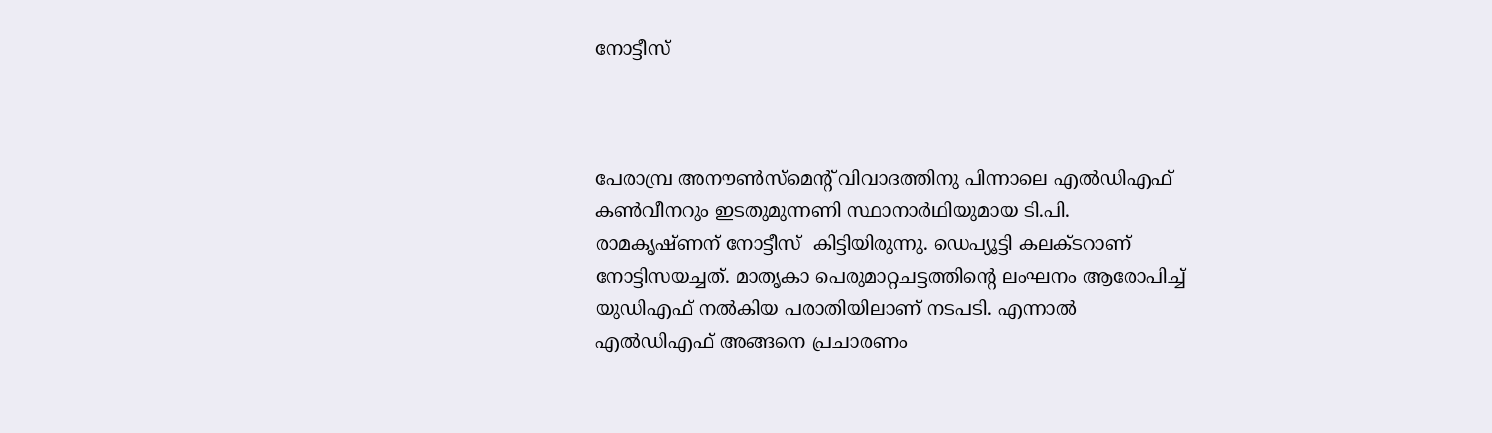നോട്ടീസ്



പേരാമ്പ്ര അനൗണ്‍സ്മെന്റ് വിവാദത്തിനു പിന്നാലെ എല്‍ഡിഎഫ് കണ്‍വീനറും ഇടതുമുന്നണി സ്ഥാനാര്‍ഥിയുമായ ടി.പി. രാമകൃഷ്ണന് നോട്ടീസ്  കിട്ടിയിരുന്നു. ഡെപ്യൂട്ടി കലക്ടറാണ് നോട്ടിസയച്ചത്. മാതൃകാ പെരുമാറ്റചട്ടത്തിന്റെ ലംഘനം ആരോപിച്ച് യുഡിഎഫ് നല്‍കിയ പരാതിയിലാണ് നടപടി. എന്നാല്‍ എല്‍ഡിഎഫ് അങ്ങനെ പ്രചാരണം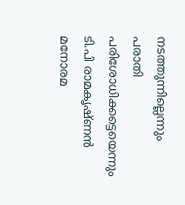നടത്തുന്നില്ലെന്നും പരാതി പരിശോധിക്കട്ടെയെന്നും ടി.പി രാമകൃഷ്ണന്‍ മനോരമ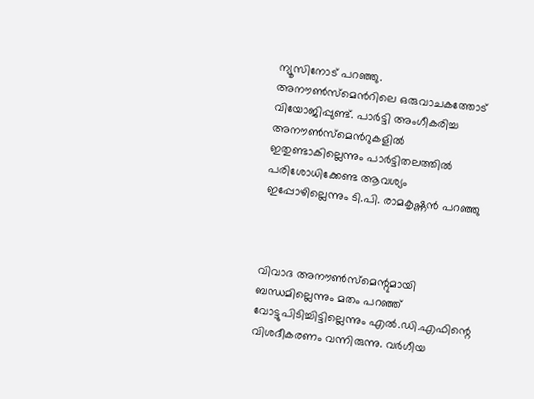ന്യൂസിനോട് പറഞ്ഞു. അനൗണ്‍സ്മെന്‍റിലെ ഒരുവാചകത്തോട് വിയോജിപ്പുണ്ട്. പാര്‍ട്ടി അംഗീകരിച്ച അനൗണ്‍സ്മെന്‍റുകളില്‍ ഇതുണ്ടാകില്ലെന്നും പാര്‍ട്ടിതലത്തില്‍ പരിശോധിക്കേണ്ട ആവശ്യം ഇപ്പോഴില്ലെന്നും ടി.പി. രാമകൃഷ്ണന്‍ പറഞ്ഞു



വിവാദ അനൗൺസ്മെന്റുമായി ബന്ധമില്ലെന്നും മതം പറഞ്ഞ് വോട്ടുപിടിച്ചിട്ടില്ലെന്നും എല്‍.ഡി.എഫിന്റെ വിശദീകരണം വന്നിരുന്നു. വര്‍ഗീയ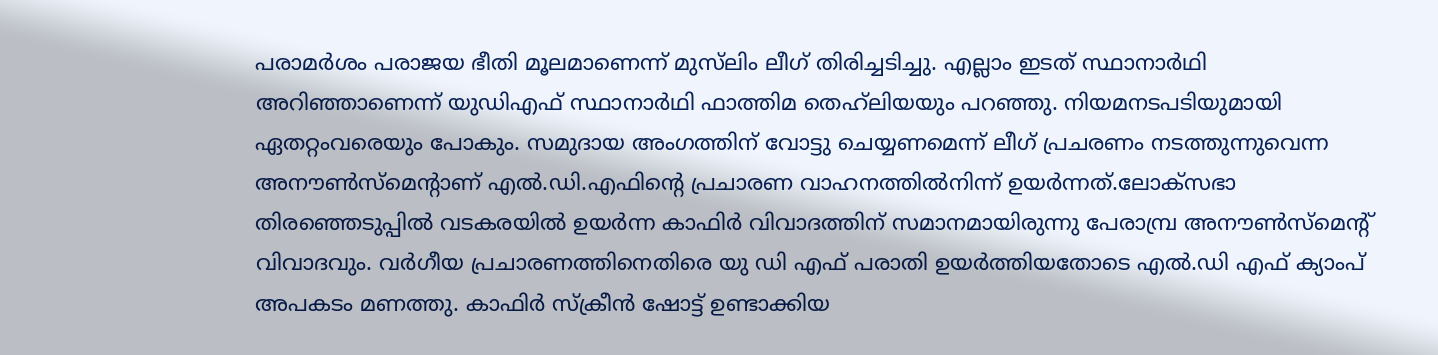പരാമര്‍ശം പരാജയ ഭീതി മൂലമാണെന്ന് മുസ്‍ലിം ലീഗ് തിരിച്ചടിച്ചു. എല്ലാം ഇടത് സ്ഥാനാര്‍ഥി അറിഞ്ഞാണെന്ന് യു‍ഡിഎഫ് സ്ഥാനാര്‍ഥി ഫാത്തിമ തെഹ്‍ലിയയും പറഞ്ഞു. നിയമനടപടിയുമായി ഏതറ്റംവരെയും പോകും. സമുദായ അംഗത്തിന് വോട്ടു ചെയ്യണമെന്ന് ലീഗ് പ്രചരണം നടത്തുന്നുവെന്ന അനൗണ്‍സ്മെന്റാണ് എൽ.ഡി.എഫിന്റെ പ്രചാരണ വാഹനത്തില്‍നിന്ന് ഉയര്‍ന്നത്.ലോക്സഭാ തിരഞ്ഞെടുപ്പില്‍ വടകരയില്‍ ഉയര്‍ന്ന കാഫിര്‍ വിവാദത്തിന് സമാനമായിരുന്നു പേരാമ്പ്ര അനൗണ്‍സ്മെന്റ് വിവാദവും. വർഗീയ പ്രചാരണത്തിനെതിരെ യു ഡി എഫ് പരാതി ഉയർത്തിയതോടെ എൽ.ഡി എഫ് ക്യാംപ് അപകടം മണത്തു. കാഫിർ സ്ക്രീൻ ഷോട്ട് ഉണ്ടാക്കിയ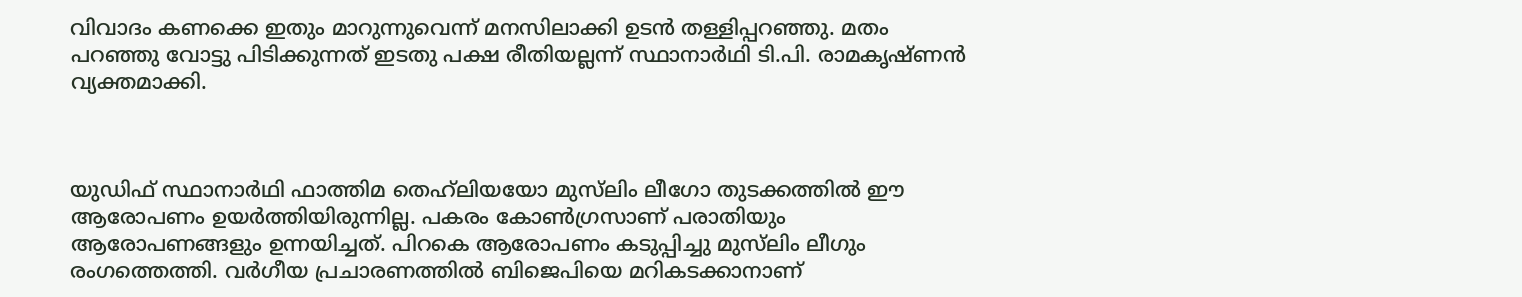വിവാദം കണക്കെ ഇതും മാറുന്നുവെന്ന് മനസിലാക്കി ഉടന്‍ തള്ളിപ്പറഞ്ഞു. മതം പറഞ്ഞു വോട്ടു പിടിക്കുന്നത് ഇടതു പക്ഷ രീതിയല്ലന്ന് സ്ഥാനാർഥി ടി.പി. രാമകൃഷ്ണൻ വ്യക്തമാക്കി.



യുഡിഫ് സ്ഥാനാർഥി ഫാത്തിമ തെഹ്‍ലിയയോ മുസ്‌ലിം ലീഗോ തുടക്കത്തിൽ ഈ ആരോപണം ഉയർത്തിയിരുന്നില്ല. പകരം കോൺഗ്രസാണ്‌ പരാതിയും ആരോപണങ്ങളും ഉന്നയിച്ചത്. പിറകെ ആരോപണം കടുപ്പിച്ചു മുസ്‌ലിം ലീഗും രംഗത്തെത്തി. വർഗീയ പ്രചാരണത്തിൽ ബിജെപിയെ മറികടക്കാനാണ്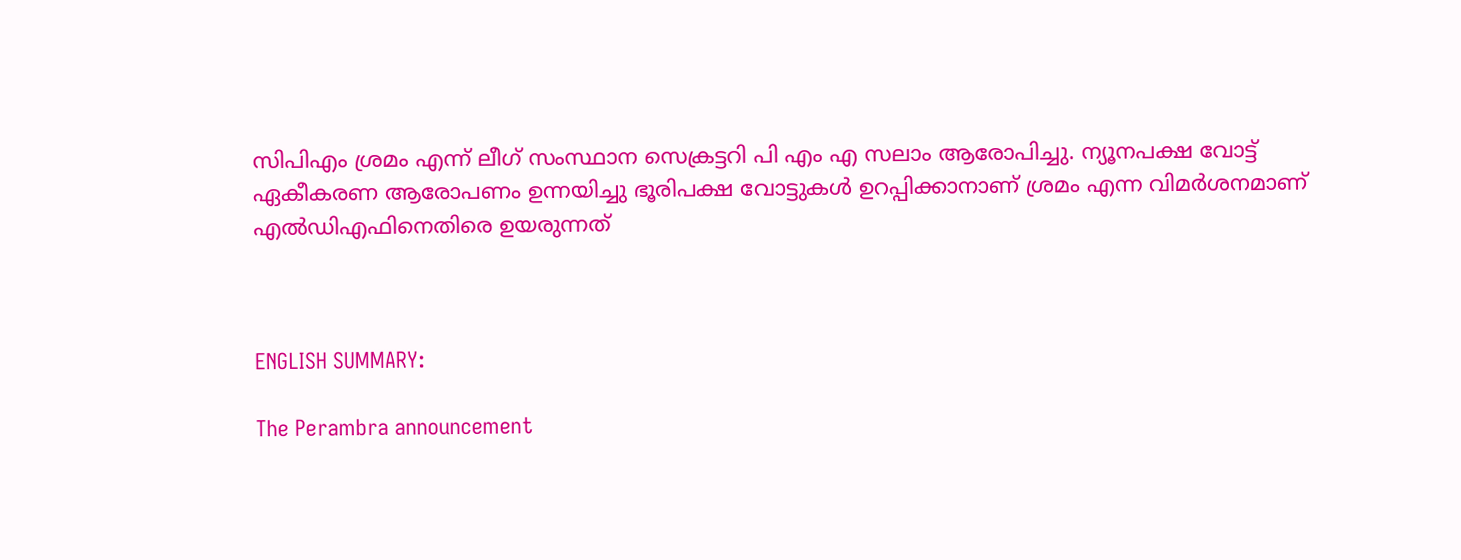സിപിഎം ശ്രമം എന്ന് ലീഗ് സംസ്ഥാന സെക്രട്ടറി പി എം എ സലാം ആരോപിച്ചു. ന്യൂനപക്ഷ വോട്ട് ഏകീകരണ ആരോപണം ഉന്നയിച്ചു ഭൂരിപക്ഷ വോട്ടുകൾ ഉറപ്പിക്കാനാണ് ശ്രമം എന്ന വിമർശനമാണ് എല്‍ഡിഎഫിനെതിരെ ഉയരുന്ന‌‌ത്



ENGLISH SUMMARY:

The Perambra announcement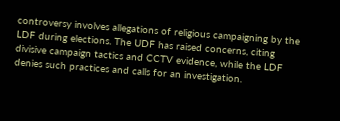controversy involves allegations of religious campaigning by the LDF during elections. The UDF has raised concerns, citing divisive campaign tactics and CCTV evidence, while the LDF denies such practices and calls for an investigation.